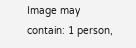Image may contain: 1 person,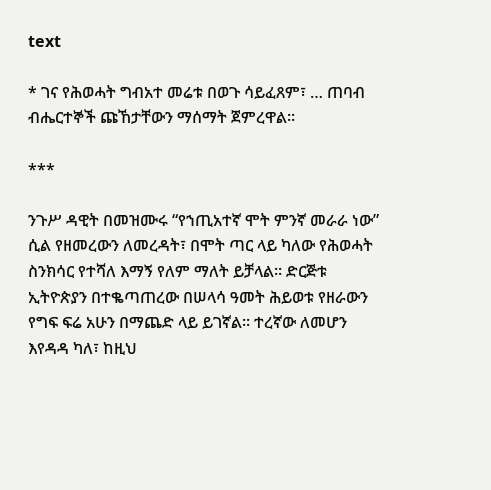text

* ገና የሕወሓት ግብአተ መሬቱ በወጉ ሳይፈጸም፣ … ጠባብ ብሔርተኞች ጩኸታቸውን ማሰማት ጀምረዋል።

***

ንጉሥ ዳዊት በመዝሙሩ “የኀጢአተኛ ሞት ምንኛ መራራ ነው” ሲል የዘመረውን ለመረዳት፣ በሞት ጣር ላይ ካለው የሕወሓት ስንክሳር የተሻለ እማኝ የለም ማለት ይቻላል። ድርጅቱ ኢትዮጵያን በተቈጣጠረው በሠላሳ ዓመት ሕይወቱ የዘራውን የግፍ ፍሬ አሁን በማጨድ ላይ ይገኛል። ተረኛው ለመሆን እየዳዳ ካለ፣ ከዚህ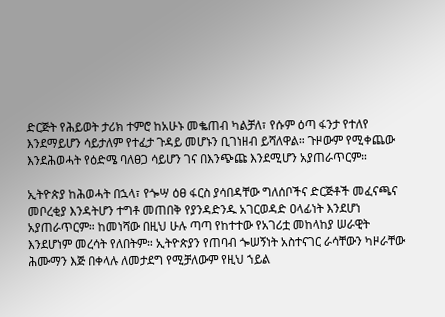ድርጅት የሕይወት ታሪክ ተምሮ ከአሁኑ መቈጠብ ካልቻለ፣ የሱም ዕጣ ፋንታ የተለየ እንደማይሆን ሳይታለም የተፈታ ጉዳይ መሆኑን ቢገነዘብ ይሻለዋል። ጉዞውም የሚቀጨው እንደሕወሓት የዕድሜ ባለፀጋ ሳይሆን ገና በእንጭጩ እንደሚሆን አያጠራጥርም።

ኢትዮጵያ ከሕወሓት በኋላ፣ የጐሣ ዕፀ ፋርስ ያሳበዳቸው ግለሰቦችና ድርጅቶች መፈናጫና መቦረቂያ እንዳትሆን ተግቶ መጠበቅ የያንዳድንዱ አገርወዳድ ዐላፊነት እንደሆነ አያጠራጥርም። ከመነሻው በዚህ ሁሉ ጣጣ የከተተው የአገሪቷ መከላከያ ሠራዊት እንደሆነም መረሳት የለበትም። ኢትዮጵያን የጠባብ ጐሠኝነት አስተናገር ራሳቸውን ካዞራቸው ሕሙማን እጅ በቀላሉ ለመታደግ የሚቻለውም የዚህ ኀይል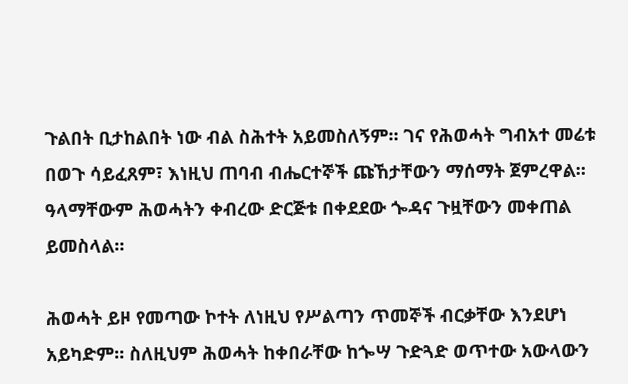ጉልበት ቢታከልበት ነው ብል ስሕተት አይመስለኝም። ገና የሕወሓት ግብአተ መሬቱ በወጉ ሳይፈጸም፣ እነዚህ ጠባብ ብሔርተኞች ጩኸታቸውን ማሰማት ጀምረዋል። ዓላማቸውም ሕወሓትን ቀብረው ድርጅቱ በቀደደው ጐዳና ጉዟቸውን መቀጠል ይመስላል።

ሕወሓት ይዞ የመጣው ኮተት ለነዚህ የሥልጣን ጥመኞች ብርቃቸው እንደሆነ አይካድም። ስለዚህም ሕወሓት ከቀበራቸው ከጐሣ ጉድጓድ ወጥተው አውላውን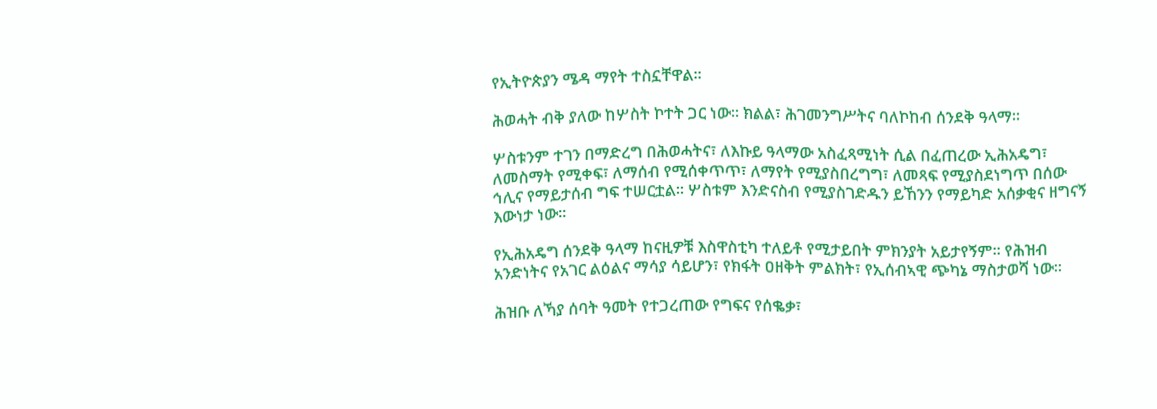የኢትዮጵያን ሜዳ ማየት ተስኗቸዋል።

ሕወሓት ብቅ ያለው ከሦስት ኮተት ጋር ነው። ክልል፣ ሕገመንግሥትና ባለኮከብ ሰንደቅ ዓላማ።

ሦስቱንም ተገን በማድረግ በሕወሓትና፣ ለእኩይ ዓላማው አስፈጻሚነት ሲል በፈጠረው ኢሕአዴግ፣ ለመስማት የሚቀፍ፣ ለማሰብ የሚሰቀጥጥ፣ ለማየት የሚያስበረግግ፣ ለመጻፍ የሚያስደነግጥ በሰው ኅሊና የማይታሰብ ግፍ ተሠርቷል። ሦስቱም እንድናስብ የሚያስገድዱን ይኸንን የማይካድ አሰቃቂና ዘግናኝ እውነታ ነው።

የኢሕአዴግ ሰንደቅ ዓላማ ከናዚዎቹ እስዋስቲካ ተለይቶ የሚታይበት ምክንያት አይታየኝም። የሕዝብ አንድነትና የአገር ልዕልና ማሳያ ሳይሆን፣ የክፋት ዐዘቅት ምልክት፣ የኢሰብኣዊ ጭካኔ ማስታወሻ ነው።

ሕዝቡ ለኻያ ሰባት ዓመት የተጋረጠው የግፍና የሰቈቃ፣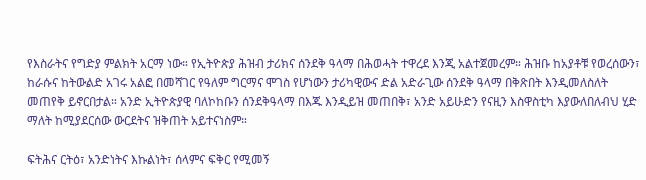የእስራትና የግድያ ምልክት አርማ ነው። የኢትዮጵያ ሕዝብ ታሪክና ሰንደቅ ዓላማ በሕወሓት ተዋረደ እንጂ አልተጀመረም። ሕዝቡ ከአያቶቹ የወረሰውን፣ ከራሱና ከትውልድ አገሩ አልፎ በመሻገር የዓለም ግርማና ሞገስ የሆነውን ታሪካዊውና ድል አድራጊው ሰንደቅ ዓላማ በቅጽበት እንዲመለስለት መጠየቅ ይኖርበታል። አንድ ኢትዮጵያዊ ባለኮከቡን ሰንደቅዓላማ በእጁ እንዲይዝ መጠበቅ፣ አንድ አይሁድን የናዚን እስዋስቲካ እያውለበለብህ ሂድ ማለት ከሚያደርሰው ውርደትና ዝቅጠት አይተናነስም።

ፍትሕና ርትዕ፣ አንድነትና እኩልነት፣ ሰላምና ፍቅር የሚመኝ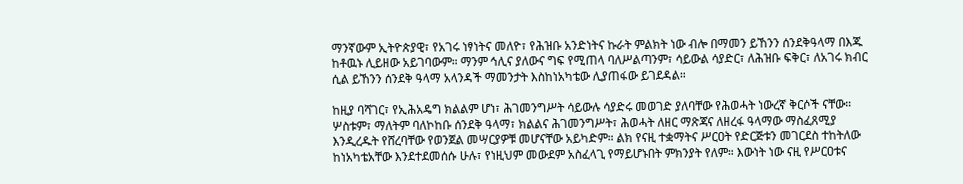ማንኛውም ኢትዮጵያዊ፣ የአገሩ ነፃነትና መለዮ፣ የሕዝቡ አንድነትና ኩራት ምልክት ነው ብሎ በማመን ይኸንን ሰንደቅዓላማ በእጁ ከቶዉኑ ሊይዘው አይገባውም። ማንም ኅሊና ያለውና ግፍ የሚጠላ ባለሥልጣንም፣ ሳይውል ሳያድር፣ ለሕዝቡ ፍቅር፣ ለአገሩ ክብር ሲል ይኸንን ሰንደቅ ዓላማ አላንዳች ማመንታት እስከነአካቴው ሊያጠፋው ይገደዳል።

ከዚያ ባሻገር፣ የኢሕአዴግ ክልልም ሆነ፣ ሕገመንግሥት ሳይውሉ ሳያድሩ መወገድ ያለባቸው የሕወሓት ነውረኛ ቅርሶች ናቸው። ሦስቱም፣ ማለትም ባለኮከቡ ሰንደቅ ዓላማ፣ ክልልና ሕገመንግሥት፣ ሕወሓት ለዘር ማጽጃና ለዘረፋ ዓላማው ማስፈጸሚያ እንዲረዱት የሸረባቸው የወንጀል መሣርያዎቹ መሆናቸው አይካድም። ልክ የናዚ ተቋማትና ሥርዐት የድርጅቱን መገርደስ ተከትለው ከነአካቴአቸው እንደተደመሰሱ ሁሉ፣ የነዚህም መውደም አስፈላጊ የማይሆኑበት ምክንያት የለም። እውነት ነው ናዚ የሥርዐቱና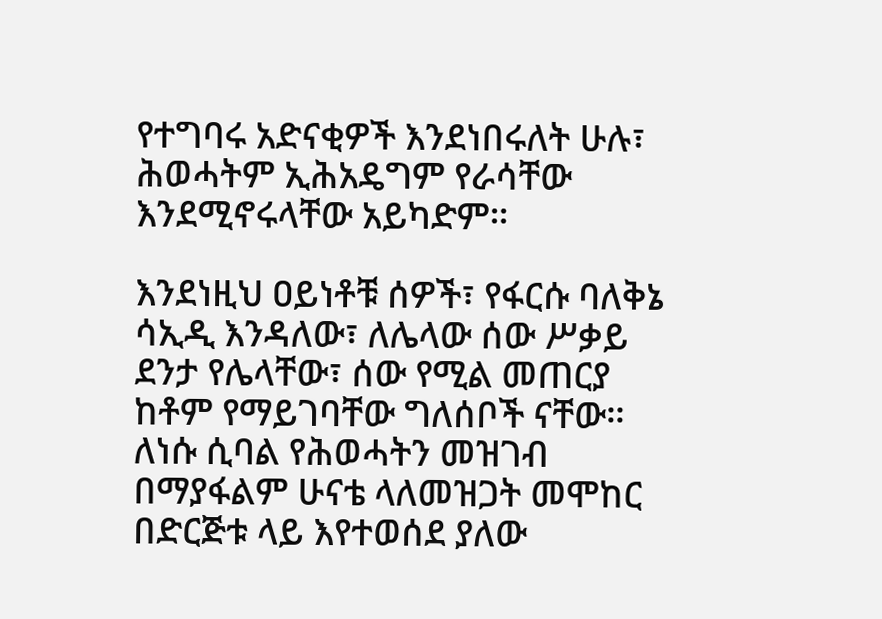የተግባሩ አድናቂዎች እንደነበሩለት ሁሉ፣ ሕወሓትም ኢሕአዴግም የራሳቸው እንደሚኖሩላቸው አይካድም።

እንደነዚህ ዐይነቶቹ ሰዎች፣ የፋርሱ ባለቅኔ ሳኢዲ እንዳለው፣ ለሌላው ሰው ሥቃይ ደንታ የሌላቸው፣ ሰው የሚል መጠርያ ከቶም የማይገባቸው ግለሰቦች ናቸው። ለነሱ ሲባል የሕወሓትን መዝገብ በማያፋልም ሁናቴ ላለመዝጋት መሞከር በድርጅቱ ላይ እየተወሰደ ያለው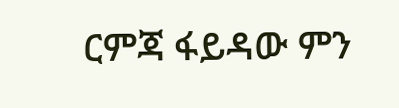ርምጃ ፋይዳው ምን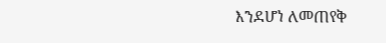እንደሆነ ለመጠየቅ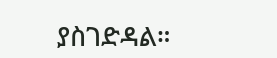ያስገድዳል።